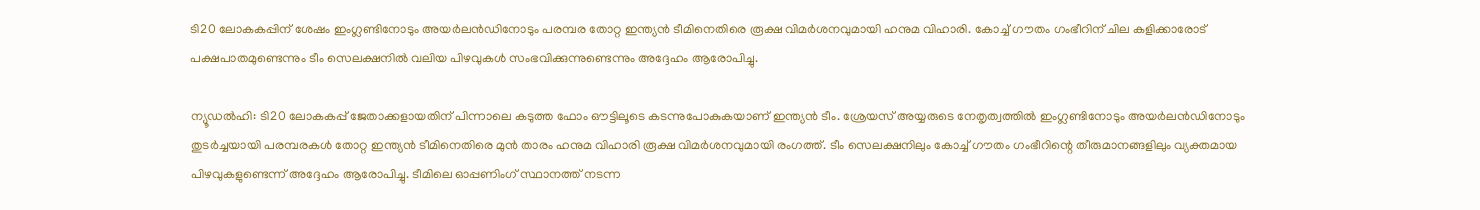ടി20 ലോകകപ്പിന് ശേഷം ഇംഗ്ലണ്ടിനോടും അയർലൻഡിനോടും പരമ്പര തോറ്റ ഇന്ത്യൻ ടീമിനെതിരെ രൂക്ഷ വിമർശനവുമായി ഹനുമ വിഹാരി. കോച്ച് ഗൗതം ഗംഭീറിന് ചില കളിക്കാരോട് പക്ഷപാതമുണ്ടെന്നും ടീം സെലക്ഷനിൽ വലിയ പിഴവുകൾ സംഭവിക്കുന്നുണ്ടെന്നും അദ്ദേഹം ആരോപിച്ചു.

ന്യൂഡല്‍ഹി: ടി20 ലോകകപ്പ് ജേതാക്കളായതിന് പിന്നാലെ കടുത്ത ഫോം ഔട്ടിലൂടെ കടന്നുപോകുകയാണ് ഇന്ത്യന്‍ ടീം. ശ്രേയസ് അയ്യരുടെ നേതൃത്വത്തില്‍ ഇംഗ്ലണ്ടിനോടും അയര്‍ലന്‍ഡിനോടും തുടര്‍ച്ചയായി പരമ്പരകള്‍ തോറ്റ ഇന്ത്യന്‍ ടീമിനെതിരെ മുന്‍ താരം ഹനുമ വിഹാരി രൂക്ഷ വിമര്‍ശനവുമായി രംഗത്ത്. ടീം സെലക്ഷനിലും കോച്ച് ഗൗതം ഗംഭീറിന്റെ തീരുമാനങ്ങളിലും വ്യക്തമായ പിഴവുകളുണ്ടെന്ന് അദ്ദേഹം ആരോപിച്ചു. ടീമിലെ ഓപ്പണിംഗ് സ്ഥാനത്ത് നടന്ന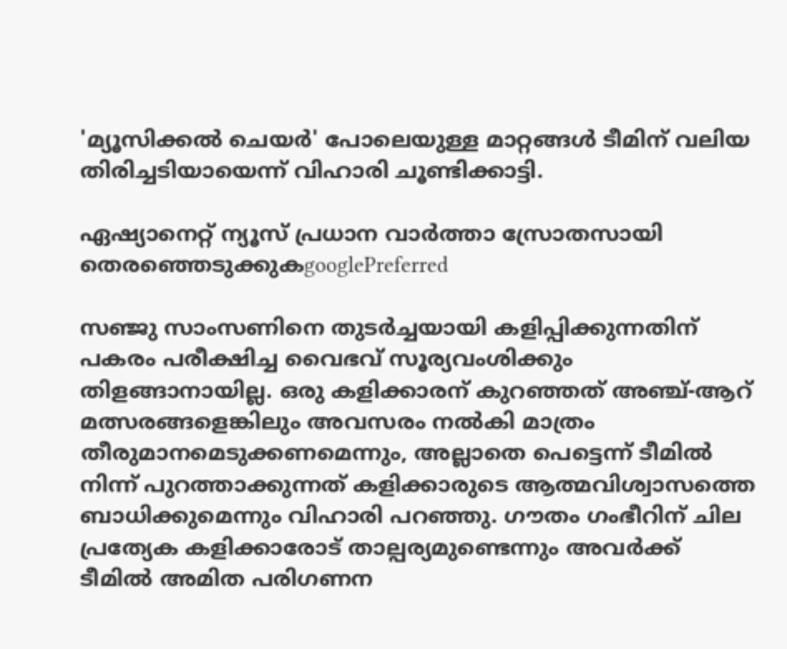'മ്യൂസിക്കല്‍ ചെയര്‍' പോലെയുള്ള മാറ്റങ്ങള്‍ ടീമിന് വലിയ തിരിച്ചടിയായെന്ന് വിഹാരി ചൂണ്ടിക്കാട്ടി.

ഏഷ്യാനെറ്റ് ന്യൂസ് പ്രധാന വാർത്താ സ്രോതസായി തെരഞ്ഞെടുക്കുകgooglePreferred

സഞ്ജു സാംസണിനെ തുടര്‍ച്ചയായി കളിപ്പിക്കുന്നതിന് പകരം പരീക്ഷിച്ച വൈഭവ് സൂര്യവംശിക്കും തിളങ്ങാനായില്ല. ഒരു കളിക്കാരന് കുറഞ്ഞത് അഞ്ച്-ആറ് മത്സരങ്ങളെങ്കിലും അവസരം നല്‍കി മാത്രം തീരുമാനമെടുക്കണമെന്നും, അല്ലാതെ പെട്ടെന്ന് ടീമില്‍ നിന്ന് പുറത്താക്കുന്നത് കളിക്കാരുടെ ആത്മവിശ്വാസത്തെ ബാധിക്കുമെന്നും വിഹാരി പറഞ്ഞു. ഗൗതം ഗംഭീറിന് ചില പ്രത്യേക കളിക്കാരോട് താല്പര്യമുണ്ടെന്നും അവര്‍ക്ക് ടീമില്‍ അമിത പരിഗണന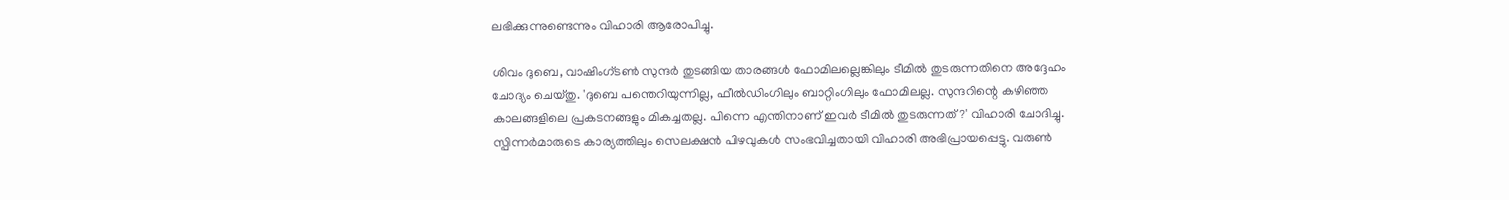ലഭിക്കുന്നുണ്ടെന്നും വിഹാരി ആരോപിച്ചു.

ശിവം ദുബെ, വാഷിംഗ്ടണ്‍ സുന്ദര്‍ തുടങ്ങിയ താരങ്ങള്‍ ഫോമിലല്ലെങ്കിലും ടീമില്‍ തുടരുന്നതിനെ അദ്ദേഹം ചോദ്യം ചെയ്തു. 'ദുബെ പന്തെറിയുന്നില്ല, ഫീല്‍ഡിംഗിലും ബാറ്റിംഗിലും ഫോമിലല്ല. സുന്ദറിന്റെ കഴിഞ്ഞ കാലങ്ങളിലെ പ്രകടനങ്ങളും മികച്ചതല്ല. പിന്നെ എന്തിനാണ് ഇവര്‍ ടീമില്‍ തുടരുന്നത്?' വിഹാരി ചോദിച്ചു. സ്പിന്നര്‍മാരുടെ കാര്യത്തിലും സെലക്ഷന്‍ പിഴവുകള്‍ സംഭവിച്ചതായി വിഹാരി അഭിപ്രായപ്പെട്ടു. വരുണ്‍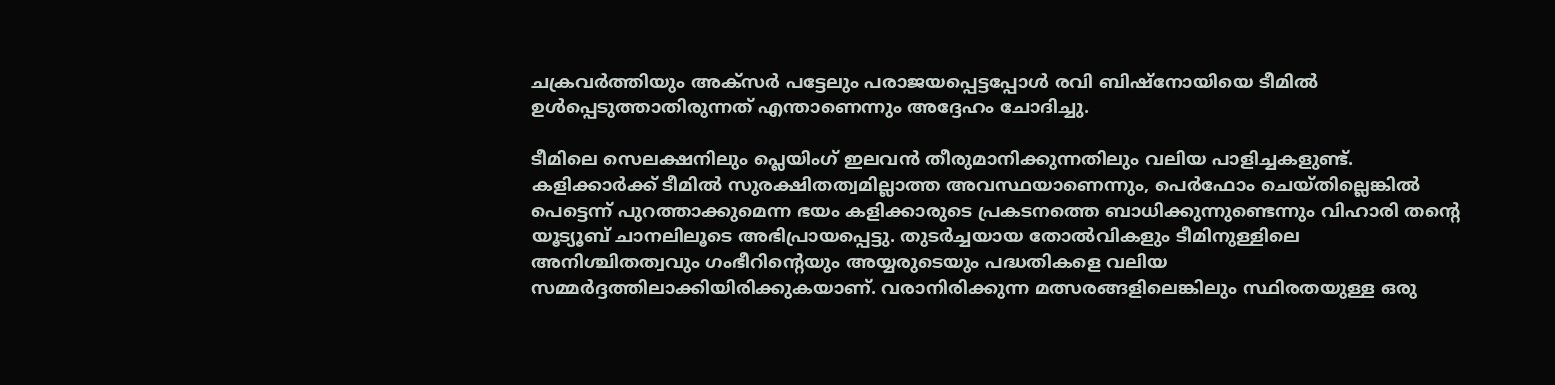ചക്രവര്‍ത്തിയും അക്‌സര്‍ പട്ടേലും പരാജയപ്പെട്ടപ്പോള്‍ രവി ബിഷ്‌നോയിയെ ടീമില്‍ ഉള്‍പ്പെടുത്താതിരുന്നത് എന്താണെന്നും അദ്ദേഹം ചോദിച്ചു.

ടീമിലെ സെലക്ഷനിലും പ്ലെയിംഗ് ഇലവന്‍ തീരുമാനിക്കുന്നതിലും വലിയ പാളിച്ചകളുണ്ട്. കളിക്കാര്‍ക്ക് ടീമില്‍ സുരക്ഷിതത്വമില്ലാത്ത അവസ്ഥയാണെന്നും, പെര്‍ഫോം ചെയ്തില്ലെങ്കില്‍ പെട്ടെന്ന് പുറത്താക്കുമെന്ന ഭയം കളിക്കാരുടെ പ്രകടനത്തെ ബാധിക്കുന്നുണ്ടെന്നും വിഹാരി തന്റെ യൂട്യൂബ് ചാനലിലൂടെ അഭിപ്രായപ്പെട്ടു. തുടര്‍ച്ചയായ തോല്‍വികളും ടീമിനുള്ളിലെ അനിശ്ചിതത്വവും ഗംഭീറിന്റെയും അയ്യരുടെയും പദ്ധതികളെ വലിയ സമ്മര്‍ദ്ദത്തിലാക്കിയിരിക്കുകയാണ്. വരാനിരിക്കുന്ന മത്സരങ്ങളിലെങ്കിലും സ്ഥിരതയുള്ള ഒരു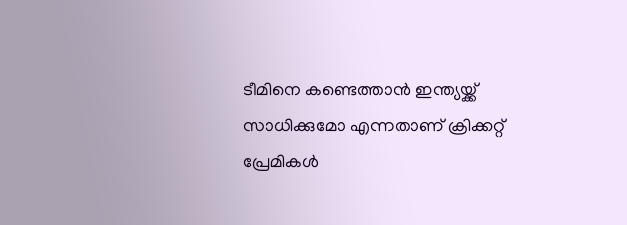ടീമിനെ കണ്ടെത്താന്‍ ഇന്ത്യയ്ക്ക് സാധിക്കുമോ എന്നതാണ് ക്രിക്കറ്റ് പ്രേമികള്‍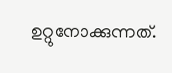ഉറ്റുനോക്കുന്നത്.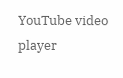YouTube video player